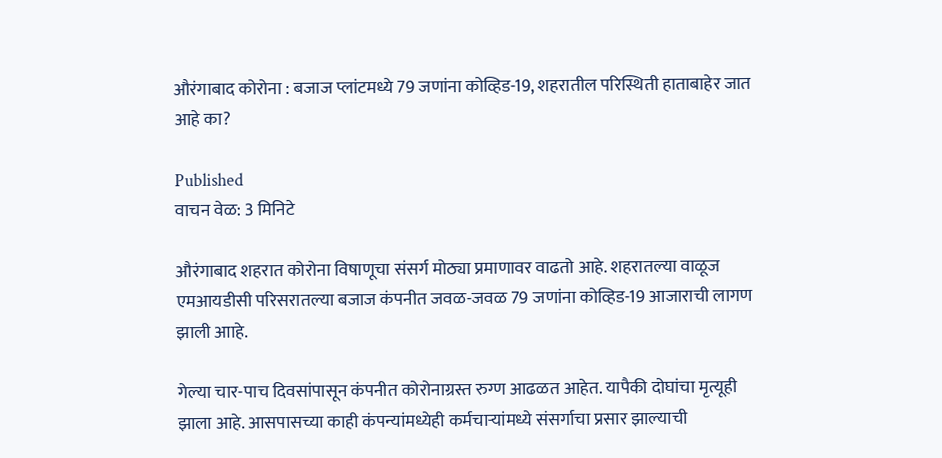औरंगाबाद कोरोना : बजाज प्लांटमध्ये 79 जणांना कोव्हिड-19, शहरातील परिस्थिती हाताबाहेर जात आहे का?

Published
वाचन वेळ: 3 मिनिटे

औरंगाबाद शहरात कोरोना विषाणूचा संसर्ग मोठ्या प्रमाणावर वाढतो आहे. शहरातल्या वाळूज एमआयडीसी परिसरातल्या बजाज कंपनीत जवळ-जवळ 79 जणांना कोव्हिड-19 आजाराची लागण झाली आाहे.

गेल्या चार-पाच दिवसांपासून कंपनीत कोरोनाग्रस्त रुग्ण आढळत आहेत. यापैकी दोघांचा मृत्यूही झाला आहे. आसपासच्या काही कंपन्यांमध्येही कर्मचाऱ्यांमध्ये संसर्गाचा प्रसार झाल्याची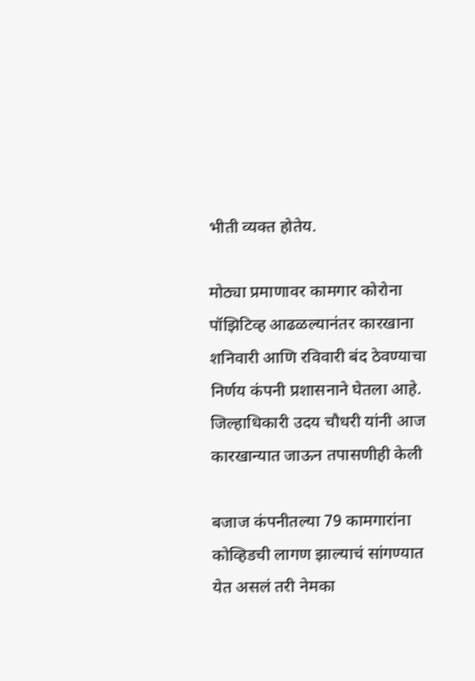भीती व्यक्त होतेय.

मोठ्या प्रमाणावर कामगार कोरोना पॉझिटिव्ह आढळल्यानंतर कारखाना शनिवारी आणि रविवारी बंद ठेवण्याचा निर्णय कंपनी प्रशासनाने घेतला आहे. जिल्हाधिकारी उदय चौधरी यांनी आज कारखान्यात जाऊन तपासणीही केली

बजाज कंपनीतल्या 79 कामगारांना कोव्हिडची लागण झाल्याचं सांगण्यात येत असलं तरी नेमका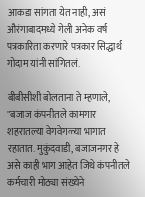आकडा सांगता येत नाही, असं औरंगाबादमध्ये गेली अनेक वर्ष पत्रकारिता करणारे पत्रकार सिद्धार्थ गोदाम यांनी सांगितलं.

बीबीसीशी बोलताना ते म्हणाले, "बजाज कंपनीतले कामगार शहरातल्या वेगवेगळ्या भागात रहातात. मुकुंदवाडी, बजाजनगर हे असे काही भाग आहेत जिथे कंपनीतले कर्मचारी मोठ्या संख्येने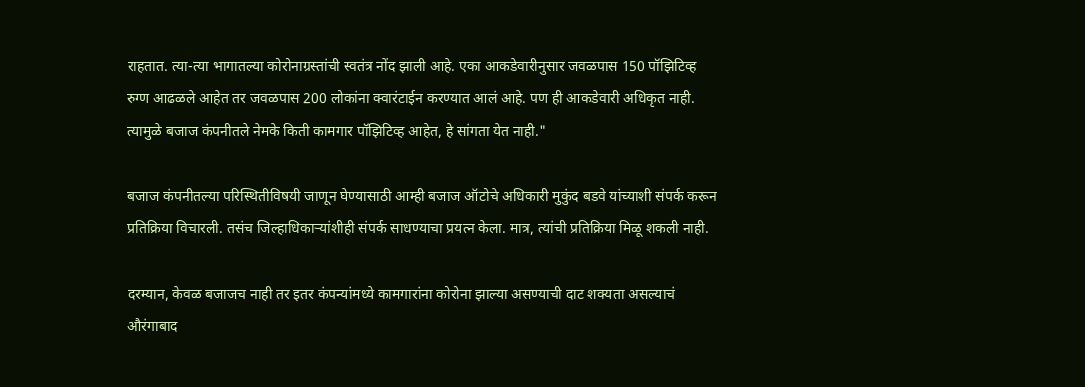राहतात. त्या-त्या भागातल्या कोरोनाग्रस्तांची स्वतंत्र नोंद झाली आहे. एका आकडेवारीनुसार जवळपास 150 पॉझिटिव्ह रुग्ण आढळले आहेत तर जवळपास 200 लोकांना क्वारंटाईन करण्यात आलं आहे. पण ही आकडेवारी अधिकृत नाही. त्यामुळे बजाज कंपनीतले नेमके किती कामगार पॉझिटिव्ह आहेत, हे सांगता येत नाही."

बजाज कंपनीतल्या परिस्थितीविषयी जाणून घेण्यासाठी आम्ही बजाज ऑटोचे अधिकारी मुकुंद बडवे यांच्याशी संपर्क करून प्रतिक्रिया विचारली. तसंच जिल्हाधिकाऱ्यांशीही संपर्क साधण्याचा प्रयत्न केला. मात्र, त्यांची प्रतिक्रिया मिळू शकली नाही.

दरम्यान, केवळ बजाजच नाही तर इतर कंपन्यांमध्ये कामगारांना कोरोना झाल्या असण्याची दाट शक्यता असल्याचं औरंगाबाद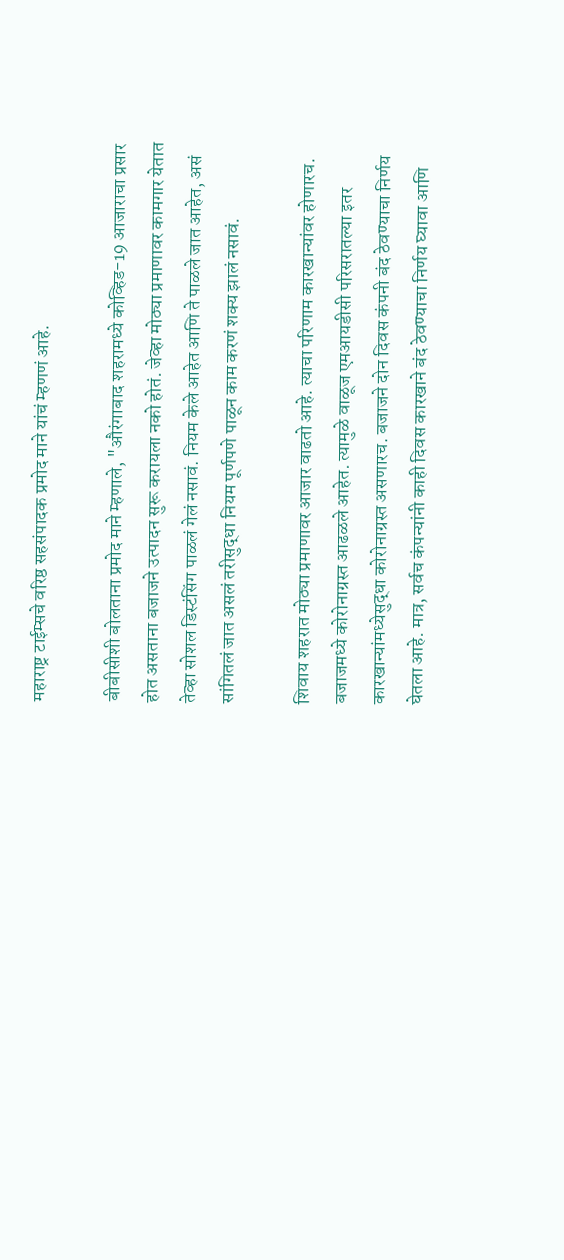महाराष्ट्र टाईम्सचे वरिष्ठ सहसंपादक प्रमोद माने यांचं म्हणणं आहे.

बीबीसीशी बोलताना प्रमोद माने म्हणाले, "औरंगाबाद शहरामध्ये कोव्हिड-19 आजाराचा प्रसार होत असताना बजाजने उत्पादन सुरू करायला नको होतं. जेव्हा मोठ्या प्रमाणावर कामगार येतात तेव्हा सोशल डिस्टंसिंग पाळलं गेलं नसावं. नियम केले आहेत आणि ते पाळले जात आहेत, असं सांगितलं जात असलं तरीसुद्धा नियम पूर्णपणे पाळून काम करणं शक्य झालं नसावं.

शिवाय शहरात मोठ्या प्रमाणावर आजार वाढतो आहे. त्याचा परिणाम कारखान्यांवर होणारच. बजाजमध्ये कोरोनाग्रस्त आढळले आहेत. त्यामुळे वाळूज एमआयडीसी परिसरातल्या इतर कारखान्यांमध्येसुद्धा कोरोनाग्रस्त असणारच. बजाजने दोन दिवस कंपनी बंद ठेवण्याचा निर्णय घेतला आहे. मात्र, सर्वच कंपन्यांनी काही दिवस कारखाने बंद ठेवण्याचा निर्णय घ्यावा आणि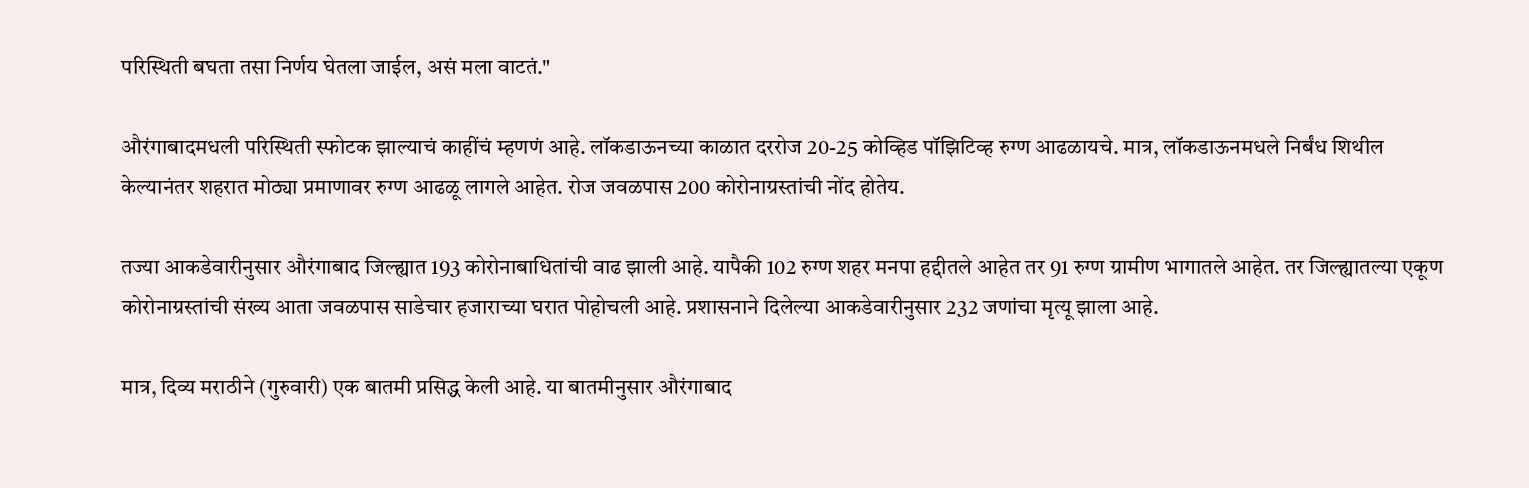परिस्थिती बघता तसा निर्णय घेतला जाईल, असं मला वाटतं."

औरंगाबादमधली परिस्थिती स्फोटक झाल्याचं काहींचं म्हणणं आहे. लॉकडाऊनच्या काळात दररोज 20-25 कोव्हिड पॉझिटिव्ह रुग्ण आढळायचे. मात्र, लॉकडाऊनमधले निर्बंध शिथील केल्यानंतर शहरात मोठ्या प्रमाणावर रुग्ण आढळू लागले आहेत. रोज जवळपास 200 कोरोनाग्रस्तांची नोंद होतेय.

तज्या आकडेवारीनुसार औरंगाबाद जिल्ह्यात 193 कोरोनाबाधितांची वाढ झाली आहे. यापैकी 102 रुग्ण शहर मनपा हद्दीतले आहेत तर 91 रुग्ण ग्रामीण भागातले आहेत. तर जिल्ह्यातल्या एकूण कोरोनाग्रस्तांची संख्य आता जवळपास साडेचार हजाराच्या घरात पोहोचली आहे. प्रशासनाने दिलेल्या आकडेवारीनुसार 232 जणांचा मृत्यू झाला आहे.

मात्र, दिव्य मराठीने (गुरुवारी) एक बातमी प्रसिद्ध केली आहे. या बातमीनुसार औरंगाबाद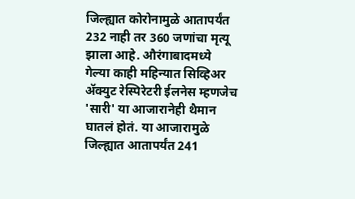जिल्ह्यात कोरोनामुळे आतापर्यंत 232 नाही तर 360 जणांचा मृत्यू झाला आहे. औरंगाबादमध्ये गेल्या काही महिन्यात सिव्हिअर ॲक्युट रेस्पिरेटरी ईलनेस म्हणजेच 'सारी' या आजारानेही थैमान घातलं होतं. या आजारामुळे जिल्ह्यात आतापर्यंत 241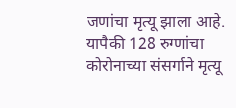जणांचा मृत्यू झाला आहे. यापैकी 128 रुग्णांचा कोरोनाच्या संसर्गाने मृत्यू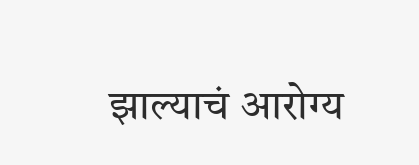झाल्याचं आरोग्य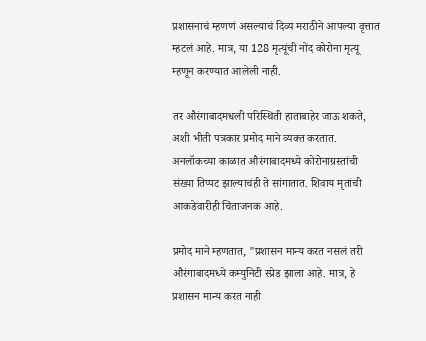प्रशासनाचं म्हणणं असल्याचं दिव्य मराठीने आपल्या वृत्तात म्हटलं आहे. मात्र, या 128 मृत्यूंची नोंद कोरोना मृत्यू म्हणून करण्यात आलेली नाही.

तर औरंगाबादमधली परिस्थिती हाताबाहेर जाऊ शकते, अशी भीती पत्रकार प्रमोद माने व्यक्त करतात. अनलॉकच्या काळात औरंगाबादमध्ये कोरोनाग्रस्तांची संख्या तिप्पट झाल्याचंही ते सांगातात. शिवाय मृतांची आकडेवारीही चिंताजनक आहे.

प्रमोद माने म्हणतात, "प्रशासन मान्य करत नसलं तरी औरंगाबादमध्ये कम्युनिटी स्प्रेड झाला आहे. मात्र, हे प्रशासन मान्य करत नाही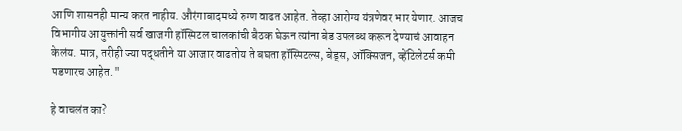आणि शासनही मान्य करत नाहीय. औरंगाबादमध्ये रुग्ण वाढत आहेत. तेव्हा आरोग्य यंत्रणेवर भार येणार. आजच विभागीय आयुक्तांनी सर्व खाजगी हॉस्पिटल चालकांची बैठक घेऊन त्यांना बेड उपलब्ध करून देण्याचं आवाहन केलंय. मात्र, तरीही ज्या पद्धतीने या आजार वाढतोय ते बघता हॉस्पिटल्स, बेड्स, ऑक्सिजन, व्हेंटिलेटर्स कमी पडणारच आहेत."

हे वाचलंत का?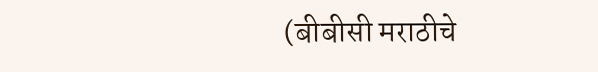(बीबीसी मराठीचे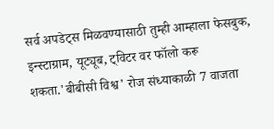सर्व अपडेट्स मिळवण्यासाठी तुम्ही आम्हाला फेसबुक, इन्स्टाग्राम, यूट्यूब, ट्विटर वर फॉलो करू शकता.'बीबीसी विश्व' रोज संध्याकाळी 7 वाजता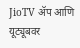JioTV ॲप आणि यूट्यूबवर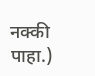नक्की पाहा.)